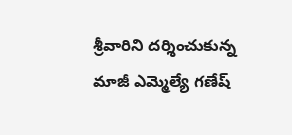శ్రీవారిని దర్శించుకున్న మాజీ ఎమ్మెల్యే గణేష్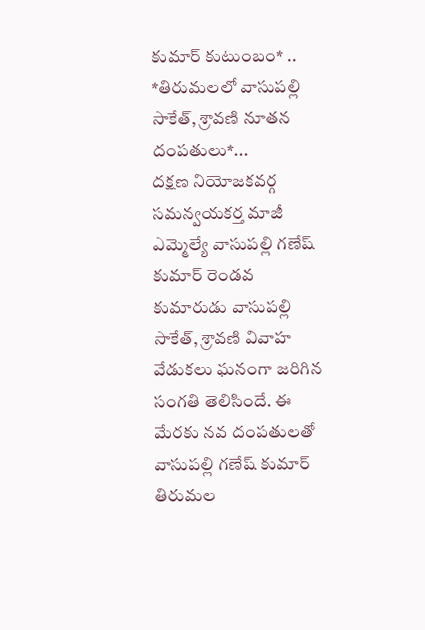కుమార్ కుటుంబం* .. *తిరుమలలో వాసుపల్లి సాకేత్, శ్రావణి నూతన దంపతులు*...
దక్షణ నియోజకవర్గ సమన్వయకర్త మాజీ ఎమ్మెల్యే వాసుపల్లి గణేష్ కుమార్ రెండవ కుమారుడు వాసుపల్లి సాకేత్, శ్రావణి వివాహ వేడుకలు ఘనంగా జరిగిన సంగతి తెలిసిందే. ఈ మేరకు నవ దంపతులతో వాసుపల్లి గణేష్ కుమార్ తిరుమల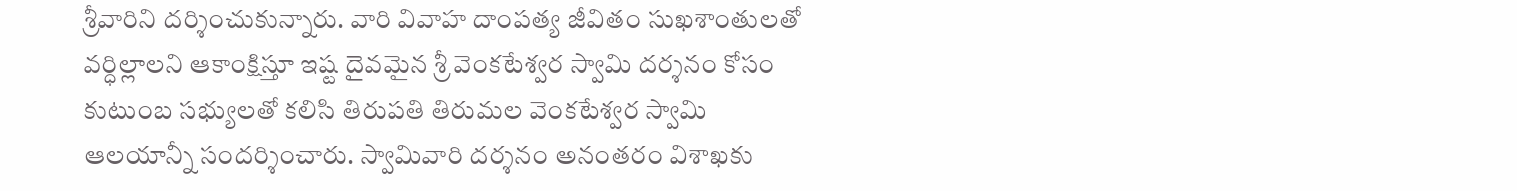శ్రీవారిని దర్శించుకున్నారు. వారి వివాహ దాంపత్య జీవితం సుఖశాంతులతో వర్ధిల్లాలని ఆకాంక్షిస్తూ ఇష్ట దైవమైన శ్రీ వెంకటేశ్వర స్వామి దర్శనం కోసం కుటుంబ సభ్యులతో కలిసి తిరుపతి తిరుమల వెంకటేశ్వర స్వామి ఆలయాన్నీ సందర్శించారు. స్వామివారి దర్శనం అనంతరం విశాఖకు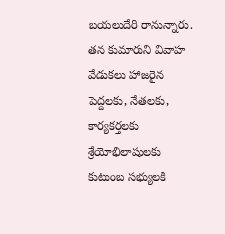బయలుదేరి రానున్నారు. తన కుమారుని వివాహ వేడుకలు హాజరైన పెద్దలకు, నేతలకు, కార్యకర్తలకు శ్రేయోభిలాషులకు కుటుంబ సభ్యులకి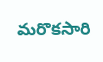మరొకసారి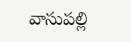వాసుపల్లి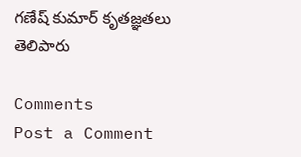గణేష్ కుమార్ కృతజ్ఞతలు తెలిపారు

Comments
Post a Comment